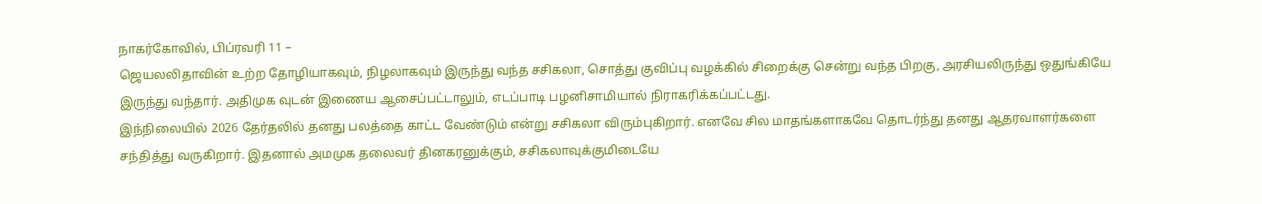நாகர்கோவில், பிப்ரவரி 11 –
ஜெயலலிதாவின் உற்ற தோழியாகவும், நிழலாகவும் இருந்து வந்த சசிகலா, சொத்து குவிப்பு வழக்கில் சிறைக்கு சென்று வந்த பிறகு, அரசியலிருந்து ஒதுங்கியே இருந்து வந்தார். அதிமுக வுடன் இணைய ஆசைப்பட்டாலும், எடப்பாடி பழனிசாமியால் நிராகரிக்கப்பட்டது.
இந்நிலையில் 2026 தேர்தலில் தனது பலத்தை காட்ட வேண்டும் என்று சசிகலா விரும்புகிறார். எனவே சில மாதங்களாகவே தொடர்ந்து தனது ஆதரவாளர்களை சந்தித்து வருகிறார். இதனால் அமமுக தலைவர் தினகரனுக்கும், சசிகலாவுக்குமிடையே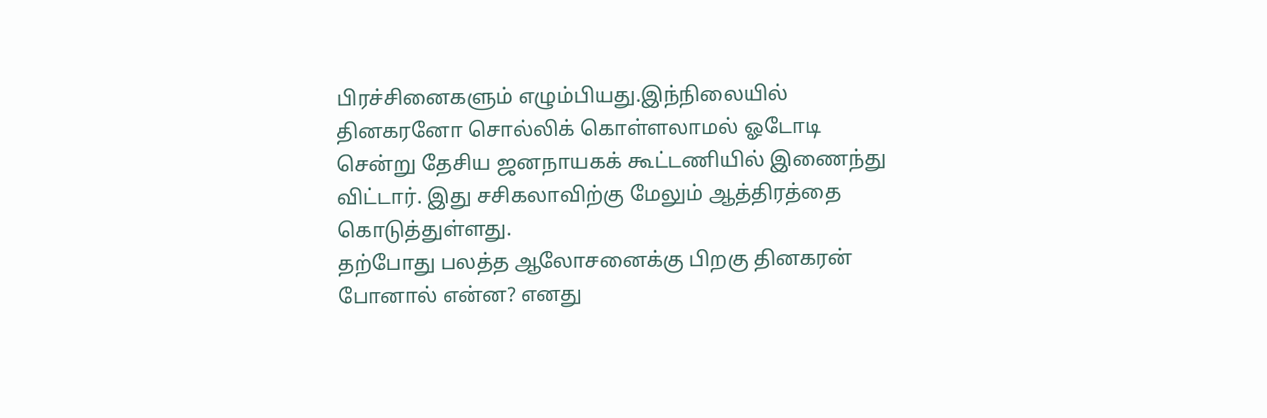பிரச்சினைகளும் எழும்பியது.இந்நிலையில் தினகரனோ சொல்லிக் கொள்ளலாமல் ஓடோடி சென்று தேசிய ஜனநாயகக் கூட்டணியில் இணைந்து விட்டார். இது சசிகலாவிற்கு மேலும் ஆத்திரத்தை கொடுத்துள்ளது.
தற்போது பலத்த ஆலோசனைக்கு பிறகு தினகரன் போனால் என்ன? எனது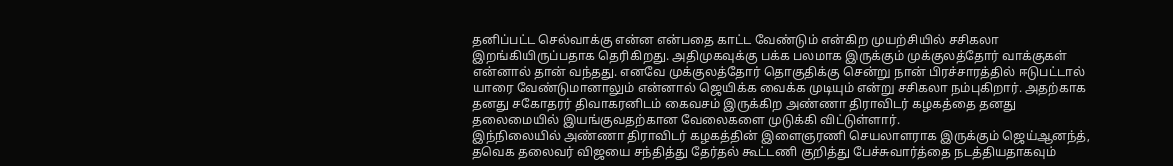தனிப்பட்ட செல்வாக்கு என்ன என்பதை காட்ட வேண்டும் என்கிற முயற்சியில் சசிகலா இறங்கியிருப்பதாக தெரிகிறது. அதிமுகவுக்கு பக்க பலமாக இருக்கும் முக்குலத்தோர் வாக்குகள் என்னால் தான் வந்தது. எனவே முக்குலத்தோர் தொகுதிக்கு சென்று நான் பிரச்சாரத்தில் ஈடுபட்டால் யாரை வேண்டுமானாலும் என்னால் ஜெயிக்க வைக்க முடியும் என்று சசிகலா நம்புகிறார். அதற்காக தனது சகோதரர் திவாகரனிடம் கைவசம் இருக்கிற அண்ணா திராவிடர் கழகத்தை தனது தலைமையில் இயங்குவதற்கான வேலைகளை முடுக்கி விட்டுள்ளார்.
இந்நிலையில் அண்ணா திராவிடர் கழகத்தின் இளைஞரணி செயலாளராக இருக்கும் ஜெய்ஆனந்த், தவெக தலைவர் விஜயை சந்தித்து தேர்தல் கூட்டணி குறித்து பேச்சுவார்த்தை நடத்தியதாகவும்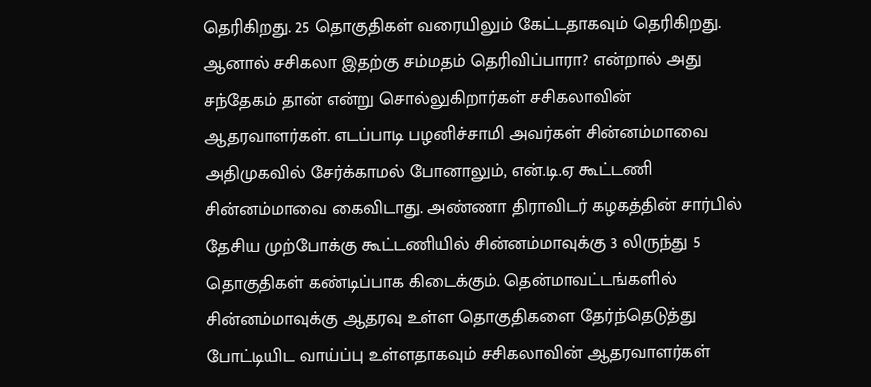தெரிகிறது. 25 தொகுதிகள் வரையிலும் கேட்டதாகவும் தெரிகிறது.
ஆனால் சசிகலா இதற்கு சம்மதம் தெரிவிப்பாரா? என்றால் அது சந்தேகம் தான் என்று சொல்லுகிறார்கள் சசிகலாவின் ஆதரவாளர்கள். எடப்பாடி பழனிச்சாமி அவர்கள் சின்னம்மாவை அதிமுகவில் சேர்க்காமல் போனாலும், என்.டி.ஏ கூட்டணி சின்னம்மாவை கைவிடாது. அண்ணா திராவிடர் கழகத்தின் சார்பில் தேசிய முற்போக்கு கூட்டணியில் சின்னம்மாவுக்கு 3 லிருந்து 5 தொகுதிகள் கண்டிப்பாக கிடைக்கும். தென்மாவட்டங்களில் சின்னம்மாவுக்கு ஆதரவு உள்ள தொகுதிகளை தேர்ந்தெடுத்து போட்டியிட வாய்ப்பு உள்ளதாகவும் சசிகலாவின் ஆதரவாளர்கள்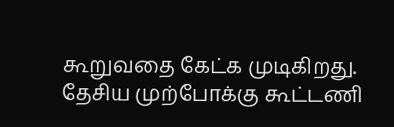கூறுவதை கேட்க முடிகிறது.
தேசிய முற்போக்கு கூட்டணி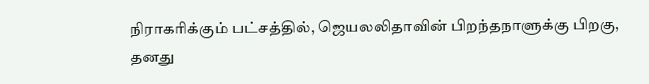நிராகரிக்கும் பட்சத்தில், ஜெயலலிதாவின் பிறந்தநாளுக்கு பிறகு, தனது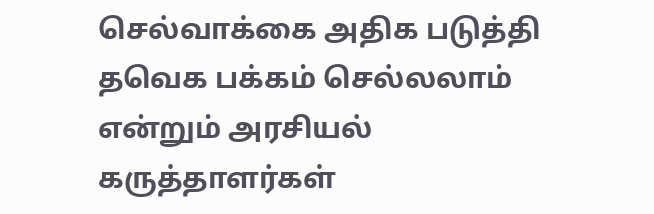செல்வாக்கை அதிக படுத்தி தவெக பக்கம் செல்லலாம் என்றும் அரசியல் கருத்தாளர்கள்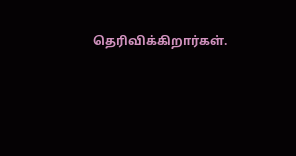தெரிவிக்கிறார்கள்.